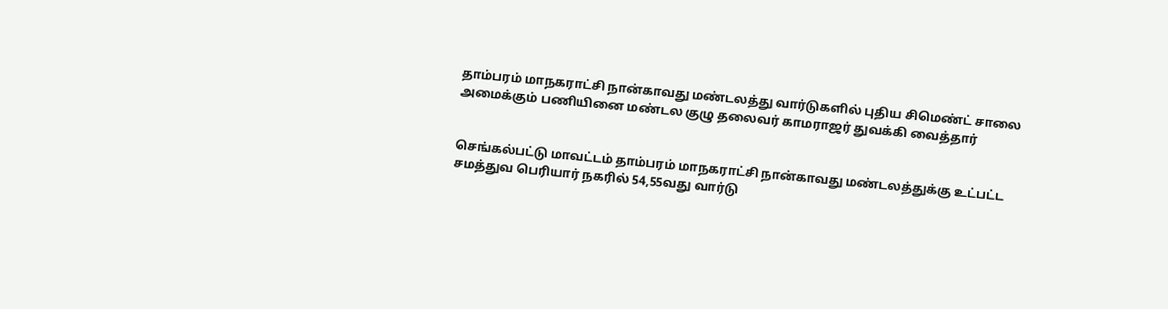தாம்பரம் மாநகராட்சி நான்காவது மண்டலத்து வார்டுகளில் புதிய சிமெண்ட் சாலை அமைக்கும் பணியினை மண்டல குழு தலைவர் காமராஜர் துவக்கி வைத்தார்


செங்கல்பட்டு மாவட்டம் தாம்பரம் மாநகராட்சி நான்காவது மண்டலத்துக்கு உட்பட்ட சமத்துவ பெரியார் நகரில் 54,55வது வார்டு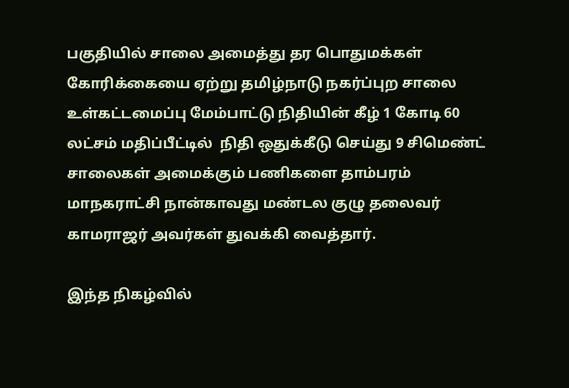பகுதியில் சாலை அமைத்து தர பொதுமக்கள் கோரிக்கையை ஏற்று தமிழ்நாடு நகர்ப்புற சாலை உள்கட்டமைப்பு மேம்பாட்டு நிதியின் கீழ் 1 கோடி 60 லட்சம் மதிப்பீட்டில்  நிதி ஒதுக்கீடு செய்து 9 சிமெண்ட் சாலைகள் அமைக்கும் பணிகளை தாம்பரம் மாநகராட்சி நான்காவது மண்டல குழு தலைவர் காமராஜர் அவர்கள் துவக்கி வைத்தார்.

இந்த நிகழ்வில்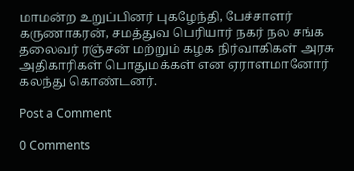மாமன்ற உறுப்பினர் புகழேந்தி, பேச்சாளர் கருணாகரன், சமத்துவ பெரியார் நகர் நல சங்க தலைவர் ரஞ்சன் மற்றும் கழக நிர்வாகிகள் அரசு அதிகாரிகள் பொதுமக்கள் என ஏராளமானோர் கலந்து கொண்டனர்.

Post a Comment

0 Comments